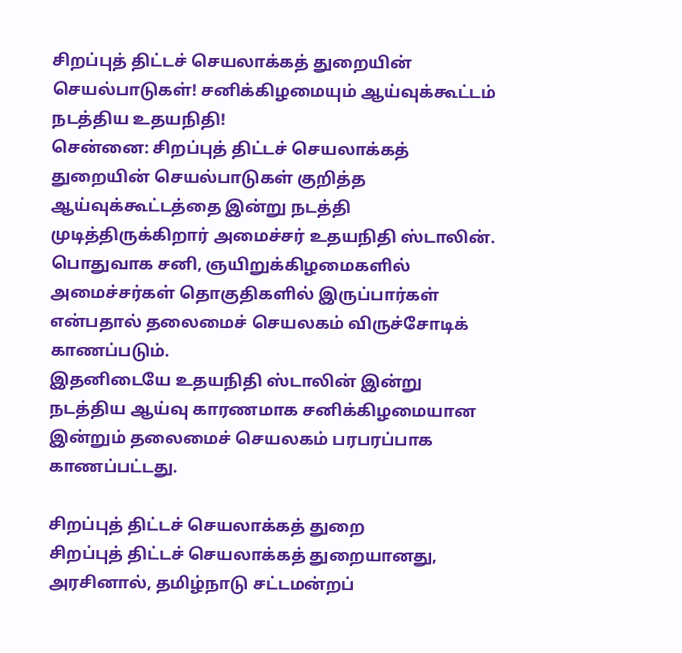சிறப்புத் திட்டச் செயலாக்கத் துறையின் செயல்பாடுகள்! சனிக்கிழமையும் ஆய்வுக்கூட்டம் நடத்திய உதயநிதி!
சென்னை: சிறப்புத் திட்டச் செயலாக்கத் துறையின் செயல்பாடுகள் குறித்த ஆய்வுக்கூட்டத்தை இன்று நடத்தி முடித்திருக்கிறார் அமைச்சர் உதயநிதி ஸ்டாலின்.
பொதுவாக சனி, ஞயிறுக்கிழமைகளில் அமைச்சர்கள் தொகுதிகளில் இருப்பார்கள் என்பதால் தலைமைச் செயலகம் விருச்சோடிக் காணப்படும்.
இதனிடையே உதயநிதி ஸ்டாலின் இன்று நடத்திய ஆய்வு காரணமாக சனிக்கிழமையான இன்றும் தலைமைச் செயலகம் பரபரப்பாக காணப்பட்டது.

சிறப்புத் திட்டச் செயலாக்கத் துறை
சிறப்புத் திட்டச் செயலாக்கத் துறையானது, அரசினால், தமிழ்நாடு சட்டமன்றப்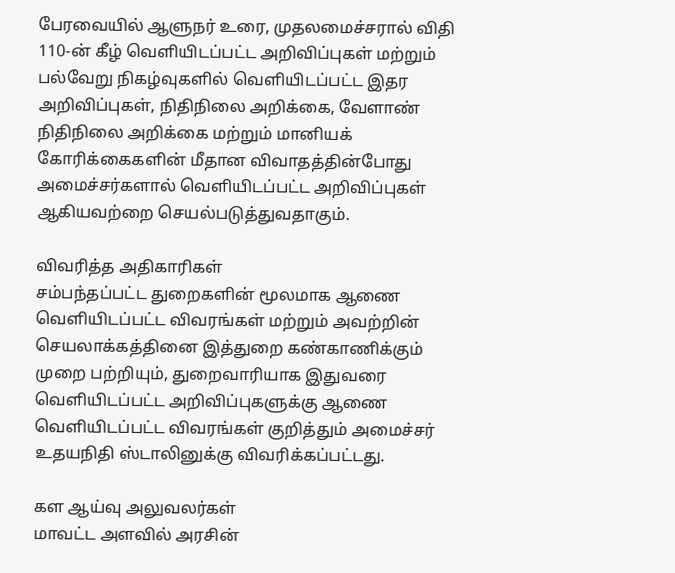பேரவையில் ஆளுநர் உரை, முதலமைச்சரால் விதி 110-ன் கீழ் வெளியிடப்பட்ட அறிவிப்புகள் மற்றும் பல்வேறு நிகழ்வுகளில் வெளியிடப்பட்ட இதர அறிவிப்புகள், நிதிநிலை அறிக்கை, வேளாண் நிதிநிலை அறிக்கை மற்றும் மானியக் கோரிக்கைகளின் மீதான விவாதத்தின்போது அமைச்சர்களால் வெளியிடப்பட்ட அறிவிப்புகள் ஆகியவற்றை செயல்படுத்துவதாகும்.

விவரித்த அதிகாரிகள்
சம்பந்தப்பட்ட துறைகளின் மூலமாக ஆணை வெளியிடப்பட்ட விவரங்கள் மற்றும் அவற்றின் செயலாக்கத்தினை இத்துறை கண்காணிக்கும் முறை பற்றியும், துறைவாரியாக இதுவரை வெளியிடப்பட்ட அறிவிப்புகளுக்கு ஆணை வெளியிடப்பட்ட விவரங்கள் குறித்தும் அமைச்சர் உதயநிதி ஸ்டாலினுக்கு விவரிக்கப்பட்டது.

கள ஆய்வு அலுவலர்கள்
மாவட்ட அளவில் அரசின்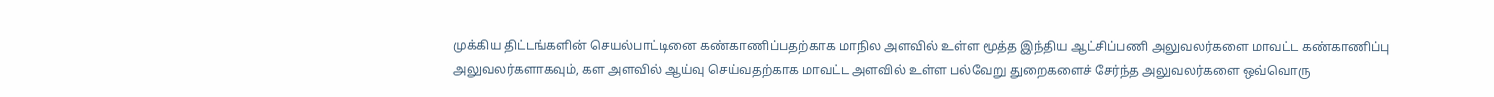முக்கிய திட்டங்களின் செயல்பாட்டினை கண்காணிப்பதற்காக மாநில அளவில் உள்ள மூத்த இந்திய ஆட்சிப்பணி அலுவலர்களை மாவட்ட கண்காணிப்பு அலுவலர்களாகவும், கள அளவில் ஆய்வு செய்வதற்காக மாவட்ட அளவில் உள்ள பல்வேறு துறைகளைச் சேர்ந்த அலுவலர்களை ஒவ்வொரு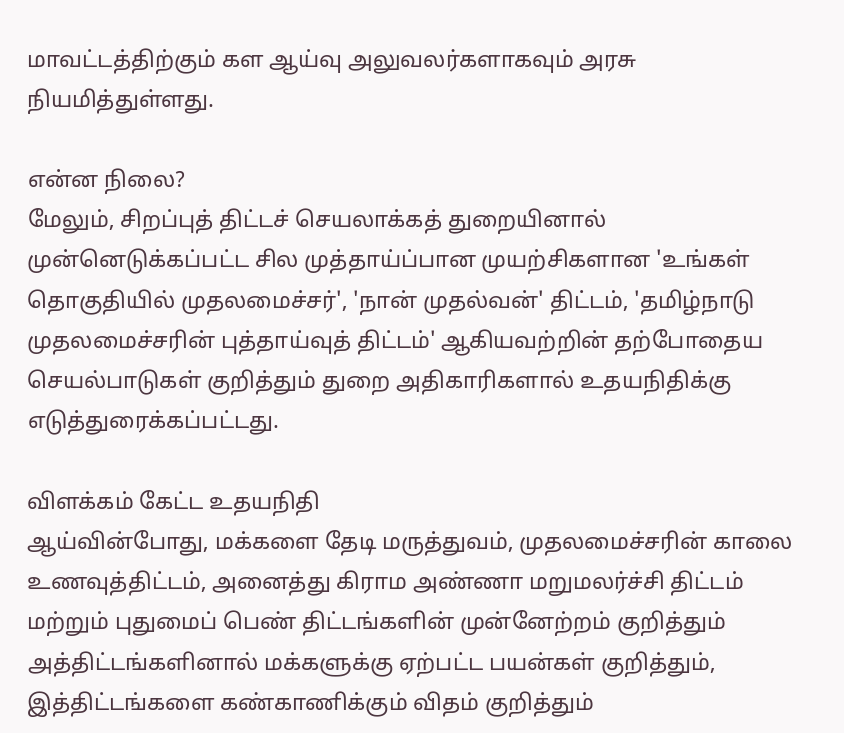மாவட்டத்திற்கும் கள ஆய்வு அலுவலர்களாகவும் அரசு நியமித்துள்ளது.

என்ன நிலை?
மேலும், சிறப்புத் திட்டச் செயலாக்கத் துறையினால் முன்னெடுக்கப்பட்ட சில முத்தாய்ப்பான முயற்சிகளான 'உங்கள் தொகுதியில் முதலமைச்சர்', 'நான் முதல்வன்' திட்டம், 'தமிழ்நாடு முதலமைச்சரின் புத்தாய்வுத் திட்டம்' ஆகியவற்றின் தற்போதைய செயல்பாடுகள் குறித்தும் துறை அதிகாரிகளால் உதயநிதிக்கு எடுத்துரைக்கப்பட்டது.

விளக்கம் கேட்ட உதயநிதி
ஆய்வின்போது, மக்களை தேடி மருத்துவம், முதலமைச்சரின் காலை உணவுத்திட்டம், அனைத்து கிராம அண்ணா மறுமலர்ச்சி திட்டம் மற்றும் புதுமைப் பெண் திட்டங்களின் முன்னேற்றம் குறித்தும் அத்திட்டங்களினால் மக்களுக்கு ஏற்பட்ட பயன்கள் குறித்தும், இத்திட்டங்களை கண்காணிக்கும் விதம் குறித்தும்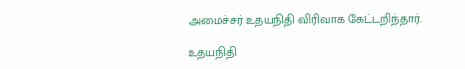அமைச்சர் உதயநிதி விரிவாக கேட்டறிந்தார்.

உதயநிதி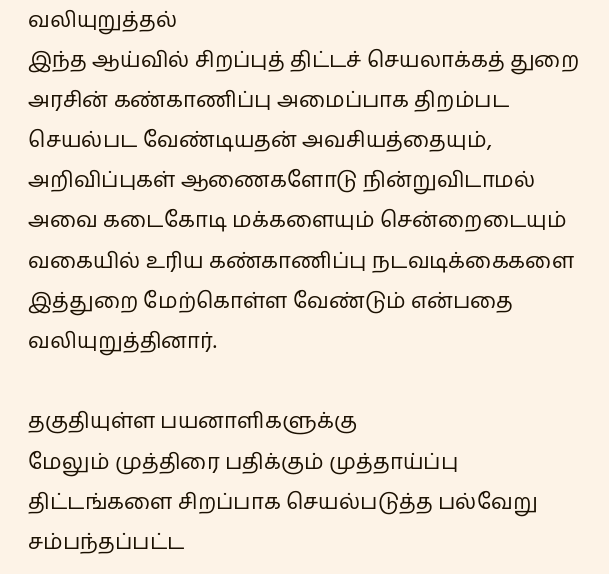வலியுறுத்தல்
இந்த ஆய்வில் சிறப்புத் திட்டச் செயலாக்கத் துறை அரசின் கண்காணிப்பு அமைப்பாக திறம்பட செயல்பட வேண்டியதன் அவசியத்தையும், அறிவிப்புகள் ஆணைகளோடு நின்றுவிடாமல் அவை கடைகோடி மக்களையும் சென்றைடையும் வகையில் உரிய கண்காணிப்பு நடவடிக்கைகளை இத்துறை மேற்கொள்ள வேண்டும் என்பதை வலியுறுத்தினார்.

தகுதியுள்ள பயனாளிகளுக்கு
மேலும் முத்திரை பதிக்கும் முத்தாய்ப்பு திட்டங்களை சிறப்பாக செயல்படுத்த பல்வேறு சம்பந்தப்பட்ட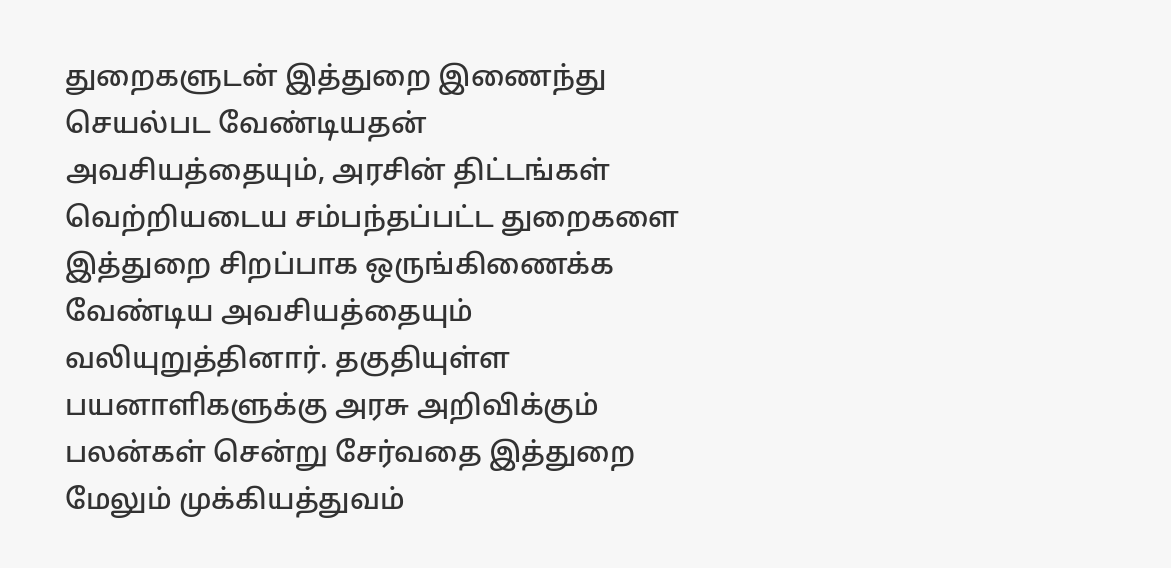துறைகளுடன் இத்துறை இணைந்து செயல்பட வேண்டியதன் அவசியத்தையும், அரசின் திட்டங்கள் வெற்றியடைய சம்பந்தப்பட்ட துறைகளை இத்துறை சிறப்பாக ஒருங்கிணைக்க வேண்டிய அவசியத்தையும் வலியுறுத்தினார். தகுதியுள்ள பயனாளிகளுக்கு அரசு அறிவிக்கும் பலன்கள் சென்று சேர்வதை இத்துறை மேலும் முக்கியத்துவம்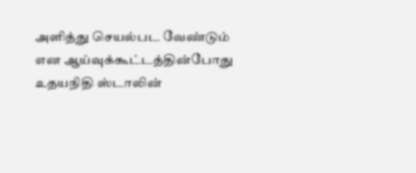அளித்து செயல்பட வேண்டும் என ஆய்வுக்கூட்டத்தின்போது உதயநிதி ஸ்டாலின்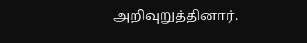அறிவுறுத்தினார்.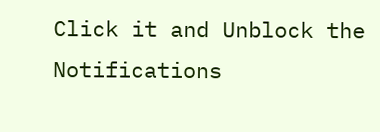Click it and Unblock the Notifications